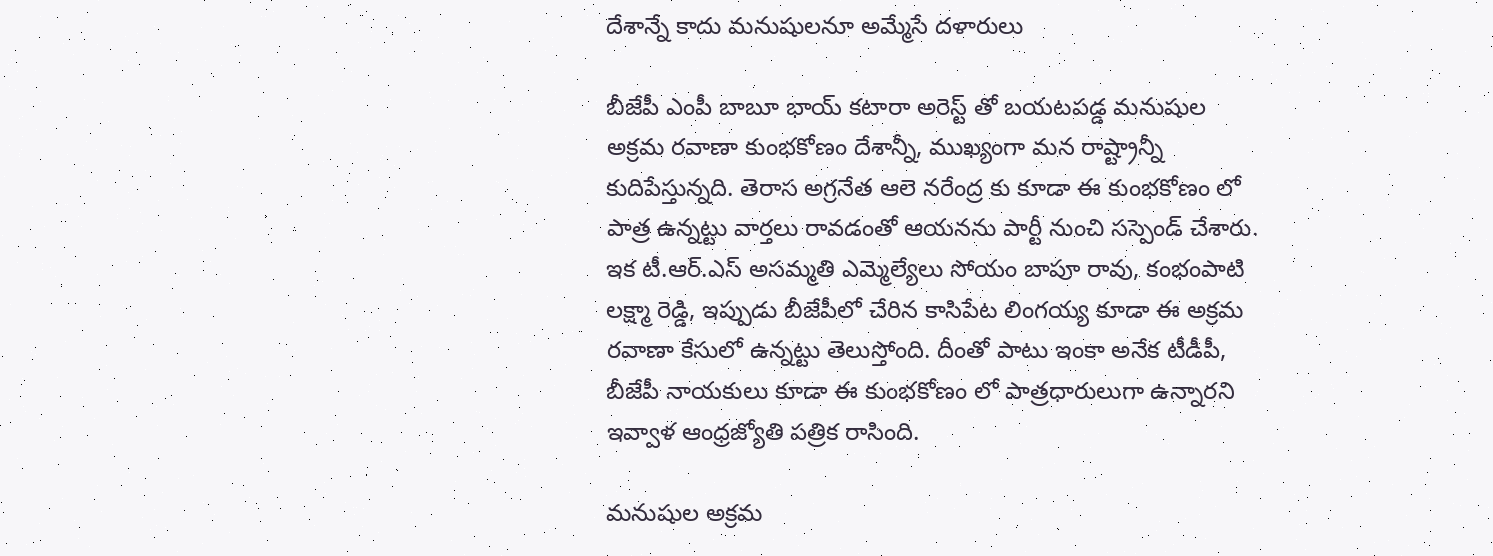దేశాన్నే కాదు మనుషులనూ అమ్మేసే దళారులు

బీజేపీ ఎంపీ బాబూ భాయ్ కటారా అరెస్ట్ తో బయటపడ్డ మనుషుల అక్రమ రవాణా కుంభకోణం దేశాన్నీ, ముఖ్యంగా మన రాష్ట్రాన్నీ కుదిపేస్తున్నది. తెరాస అగ్రనేత ఆలె నరేంద్ర కు కూడా ఈ కుంభకోణం లో పాత్ర ఉన్నట్టు వార్తలు రావడంతో ఆయనను పార్టీ నుంచి సస్పెండ్ చేశారు. ఇక టీ.ఆర్.ఎస్ అసమ్మతి ఎమ్మెల్యేలు సోయం బాపూ రావు, కంభంపాటి లక్ష్మా రెడ్డి, ఇప్పుడు బీజేపీలో చేరిన కాసిపేట లింగయ్య కూడా ఈ అక్రమ రవాణా కేసులో ఉన్నట్టు తెలుస్తోంది. దీంతో పాటు ఇంకా అనేక టీడీపీ, బీజేపీ నాయకులు కూడా ఈ కుంభకోణం లో పాత్రధారులుగా ఉన్నారని ఇవ్వాళ ఆంధ్రజ్యోతి పత్రిక రాసింది.

మనుషుల అక్రమ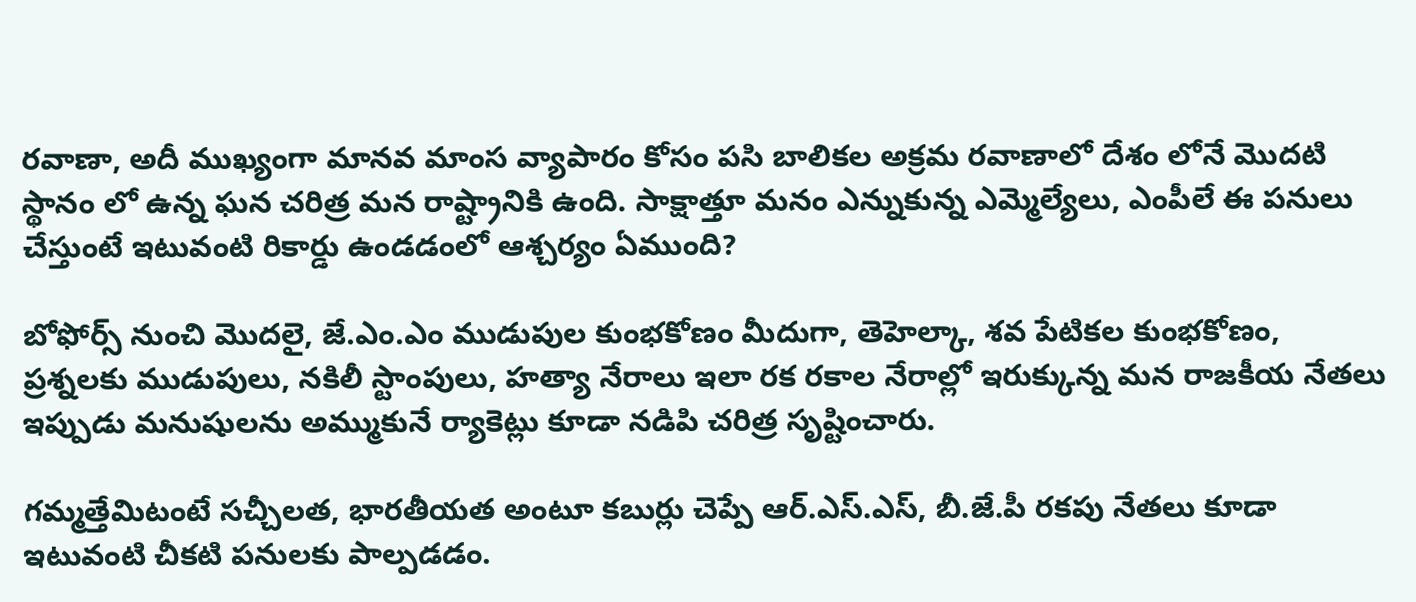రవాణా, అదీ ముఖ్యంగా మానవ మాంస వ్యాపారం కోసం పసి బాలికల అక్రమ రవాణాలో దేశం లోనే మొదటి స్థానం లో ఉన్న ఘన చరిత్ర మన రాష్ట్రానికి ఉంది. సాక్షాత్తూ మనం ఎన్నుకున్న ఎమ్మెల్యేలు, ఎంపీలే ఈ పనులు చేస్తుంటే ఇటువంటి రికార్డు ఉండడంలో ఆశ్చర్యం ఏముంది?

బోఫోర్స్ నుంచి మొదలై, జే.ఎం.ఎం ముడుపుల కుంభకోణం మీదుగా, తెహెల్కా, శవ పేటికల కుంభకోణం, ప్రశ్నలకు ముడుపులు, నకిలీ స్టాంపులు, హత్యా నేరాలు ఇలా రక రకాల నేరాల్లో ఇరుక్కున్న మన రాజకీయ నేతలు ఇప్పుడు మనుషులను అమ్ముకునే ర్యాకెట్లు కూడా నడిపి చరిత్ర సృష్టించారు.

గమ్మత్తేమిటంటే సచ్చీలత, భారతీయత అంటూ కబుర్లు చెప్పే ఆర్.ఎస్.ఎస్, బీ.జే.పీ రకపు నేతలు కూడా ఇటువంటి చీకటి పనులకు పాల్పడడం.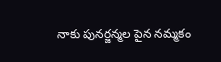నాకు పునర్జన్మల పైన నమ్మకం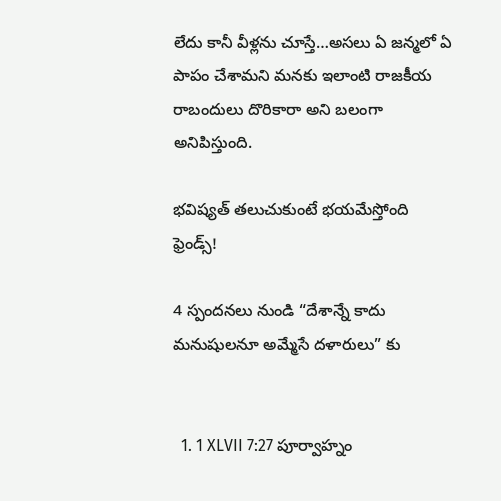లేదు కానీ వీళ్లను చూస్తే…అసలు ఏ జన్మలో ఏ పాపం చేశామని మనకు ఇలాంటి రాజకీయ రాబందులు దొరికారా అని బలంగా అనిపిస్తుంది.

భవిష్యత్ తలుచుకుంటే భయమేస్తోంది ఫ్రెండ్స్!

4 స్పందనలు నుండి “దేశాన్నే కాదు మనుషులనూ అమ్మేసే దళారులు” కు


  1. 1 XLVII 7:27 పూర్వాహ్నం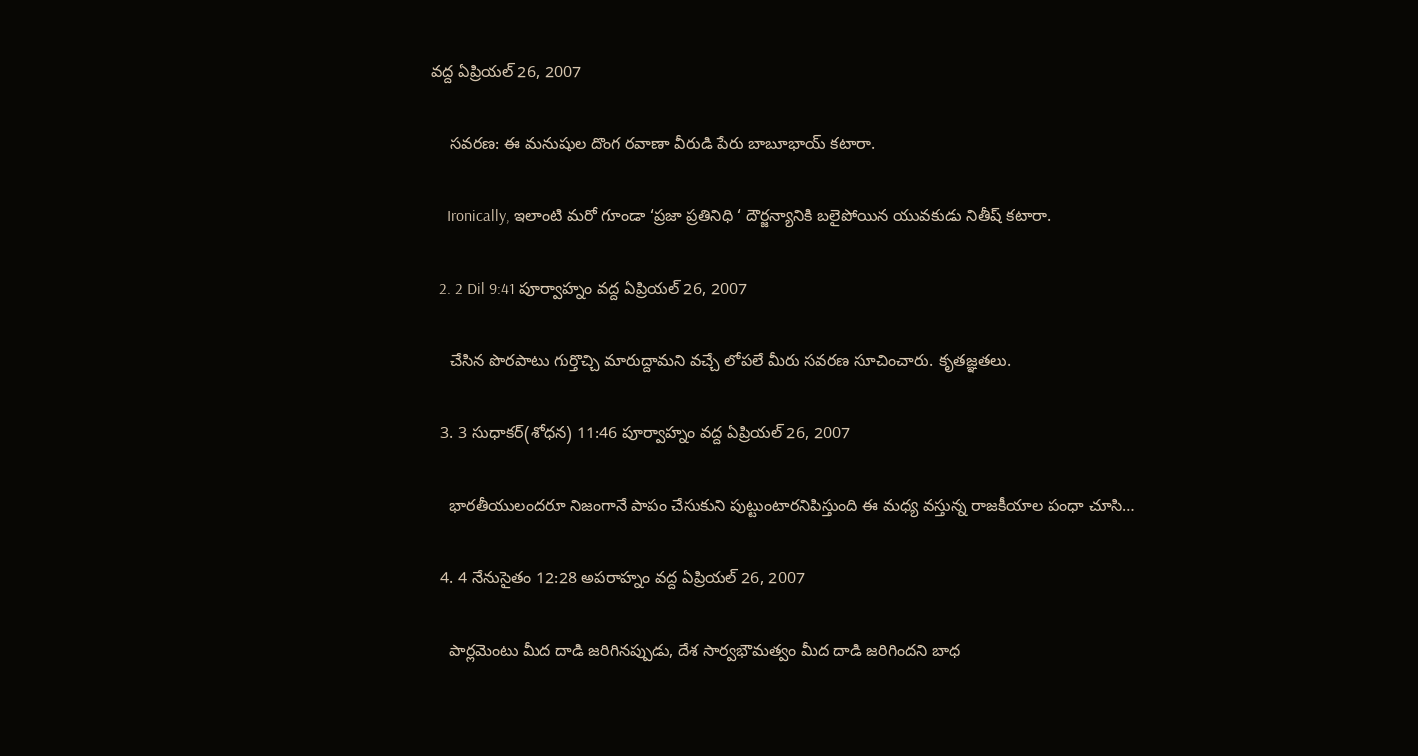వద్ద ఏప్రియల్ 26, 2007

    సవరణ: ఈ మనుషుల దొంగ రవాణా వీరుడి పేరు బాబూభాయ్ కటారా.

    Ironically, ఇలాంటి మరో గూండా ‘ప్రజా ప్రతినిధి ‘ దౌర్జన్యానికి బలైపోయిన యువకుడు నితీష్ కటారా.

  2. 2 Dil 9:41 పూర్వాహ్నం వద్ద ఏప్రియల్ 26, 2007

    చేసిన పొరపాటు గుర్తొచ్చి మారుద్దామని వచ్చే లోపలే మీరు సవరణ సూచించారు. కృతజ్ఞతలు.

  3. 3 సుధాకర్(శోధన) 11:46 పూర్వాహ్నం వద్ద ఏప్రియల్ 26, 2007

    భారతీయులందరూ నిజంగానే పాపం చేసుకుని పుట్టుంటారనిపిస్తుంది ఈ మధ్య వస్తున్న రాజకీయాల పంధా చూసి…

  4. 4 నేనుసైతం 12:28 అపరాహ్నం వద్ద ఏప్రియల్ 26, 2007

    పార్లమెంటు మీద దాడి జరిగినప్పుడు, దేశ సార్వభౌమత్వం మీద దాడి జరిగిందని బాధ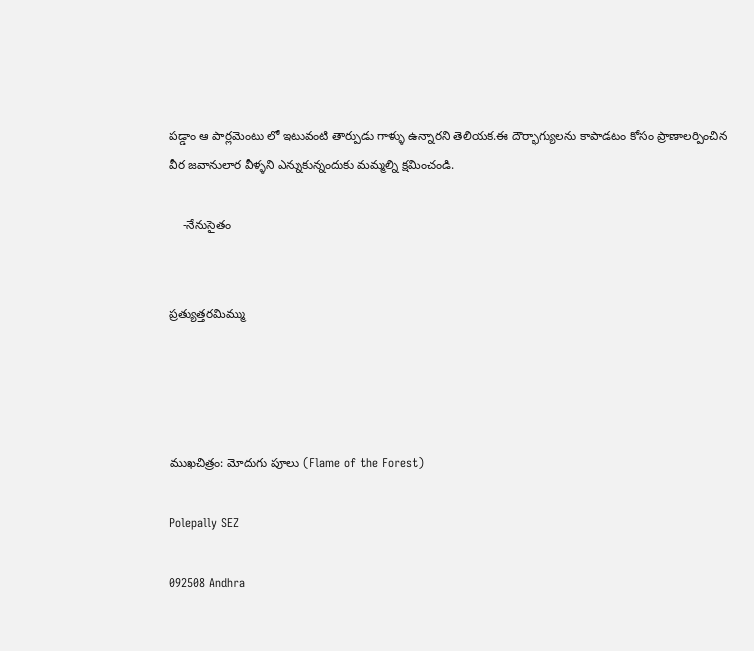పడ్డాం ఆ పార్లమెంటు లో ఇటువంటి తార్పుడు గాళ్ళు ఉన్నారని తెలియక.ఈ దౌర్భాగ్యులను కాపాడటం కోసం ప్రాణాలర్పించిన వీర జవానులార వీళ్ళని ఎన్నుకున్నందుకు మమ్మల్ని క్షమించండి.

    -నేనుసైతం


ప్రత్యుత్తరమిమ్ము




ముఖచిత్రం: మోదుగు పూలు (Flame of the Forest)

Polepally SEZ

092508 Andhra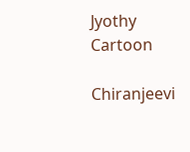Jyothy Cartoon

Chiranjeevi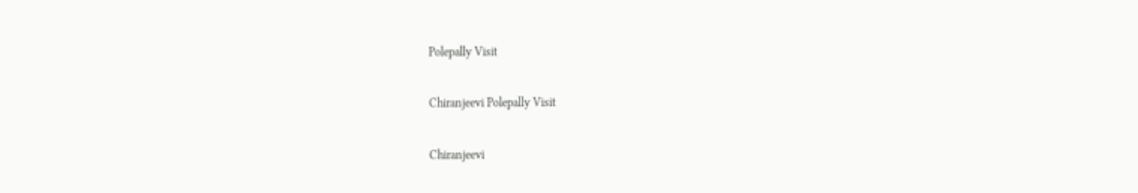Polepally Visit

Chiranjeevi Polepally Visit

Chiranjeevi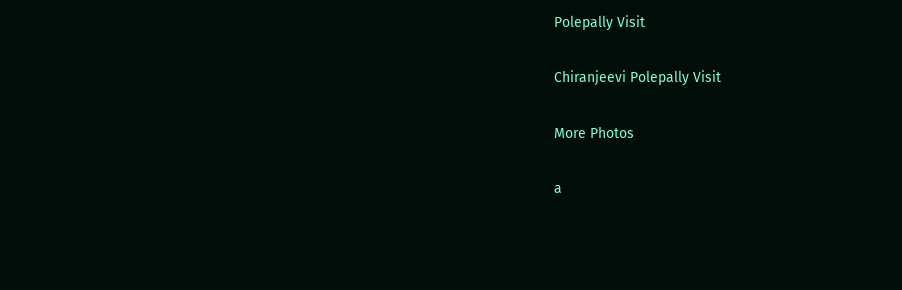Polepally Visit

Chiranjeevi Polepally Visit

More Photos

a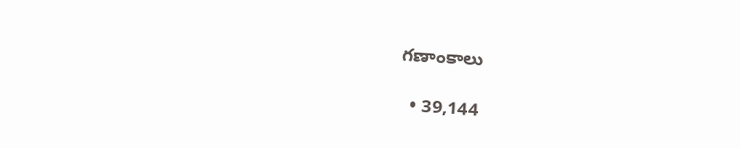గణాంకాలు

  • 39,144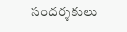సందర్శకులు